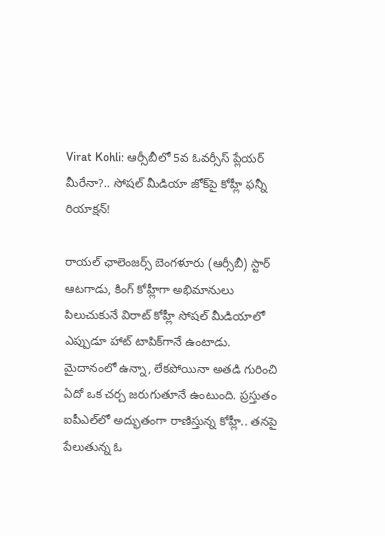Virat Kohli: ఆర్సీబీలో 5వ ఓవర్సీస్ ప్లేయర్ మీరేనా?.. సోషల్ మీడియా జోక్‌పై కోహ్లీ ఫన్నీ రియాక్షన్!

రాయల్ ఛాలెంజర్స్ బెంగళూరు (ఆర్సీబీ) స్టార్ ఆటగాడు, కింగ్ కోహ్లీగా అభిమానులు పిలుచుకునే విరాట్ కోహ్లీ సోషల్ మీడియాలో ఎప్పుడూ హాట్ టాపిక్‌గానే ఉంటాడు. మైదానంలో ఉన్నా, లేకపోయినా అతడి గురించి ఏదో ఒక చర్చ జరుగుతూనే ఉంటుంది. ప్రస్తుతం ఐపీఎల్‌లో అద్భుతంగా రాణిస్తున్న కోహ్లీ.. తనపై పేలుతున్న ఓ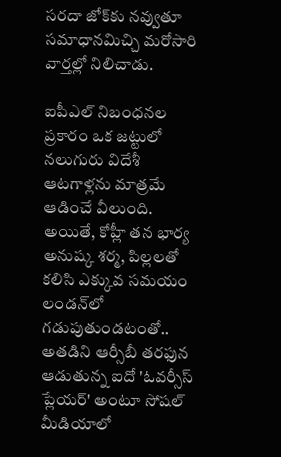సరదా జోక్‌కు నవ్వుతూ సమాధానమిచ్చి మరోసారి వార్తల్లో నిలిచాడు.

ఐపీఎల్ నిబంధనల ప్రకారం ఒక జట్టులో నలుగురు విదేశీ ఆటగాళ్లను మాత్రమే ఆడించే వీలుంది. అయితే, కోహ్లీ తన భార్య అనుష్క శర్మ, పిల్లలతో కలిసి ఎక్కువ సమయం లండన్‌లో గడుపుతుండటంతో.. అతడిని ఆర్సీబీ తరఫున ఆడుతున్న ఐదో 'ఓవర్సీస్ ప్లేయర్' అంటూ సోషల్ మీడియాలో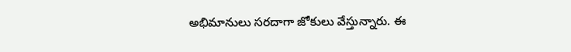అభిమానులు సరదాగా జోకులు వేస్తున్నారు. ఈ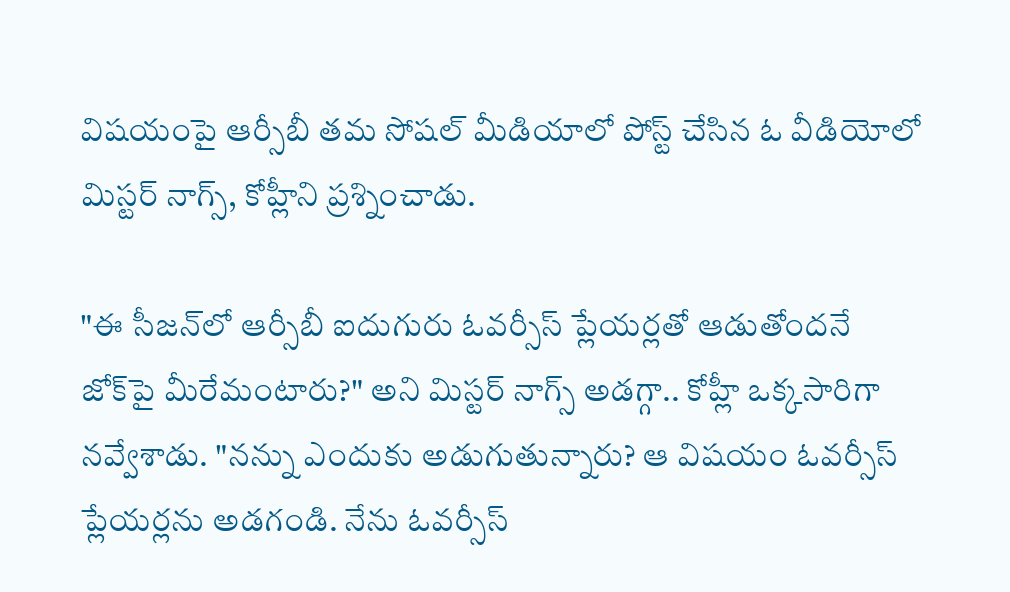విషయంపై ఆర్సీబీ తమ సోషల్ మీడియాలో పోస్ట్ చేసిన ఓ వీడియోలో మిస్టర్ నాగ్స్, కోహ్లీని ప్రశ్నించాడు.

"ఈ సీజన్‌లో ఆర్సీబీ ఐదుగురు ఓవర్సీస్ ప్లేయర్లతో ఆడుతోందనే జోక్‌పై మీరేమంటారు?" అని మిస్టర్ నాగ్స్ అడగ్గా.. కోహ్లీ ఒక్కసారిగా నవ్వేశాడు. "నన్ను ఎందుకు అడుగుతున్నారు? ఆ విషయం ఓవర్సీస్ ప్లేయర్లను అడగండి. నేను ఓవర్సీస్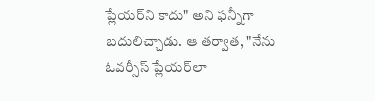ప్లేయర్‌ని కాదు" అని ఫన్నీగా బదులిచ్చాడు. ఆ తర్వాత, "నేను ఓవర్సీస్ ప్లేయర్‌లా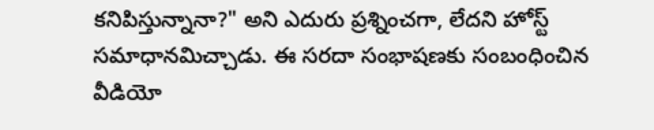కనిపిస్తున్నానా?" అని ఎదురు ప్రశ్నించగా, లేదని హోస్ట్ సమాధానమిచ్చాడు. ఈ సరదా సంభాషణకు సంబంధించిన వీడియో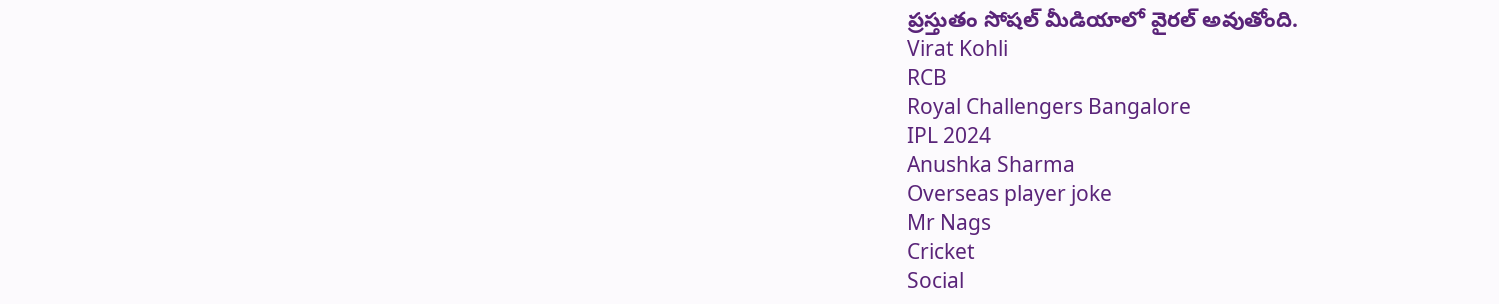ప్రస్తుతం సోషల్ మీడియాలో వైరల్ అవుతోంది.
Virat Kohli
RCB
Royal Challengers Bangalore
IPL 2024
Anushka Sharma
Overseas player joke
Mr Nags
Cricket
Social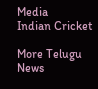Media
Indian Cricket

More Telugu News